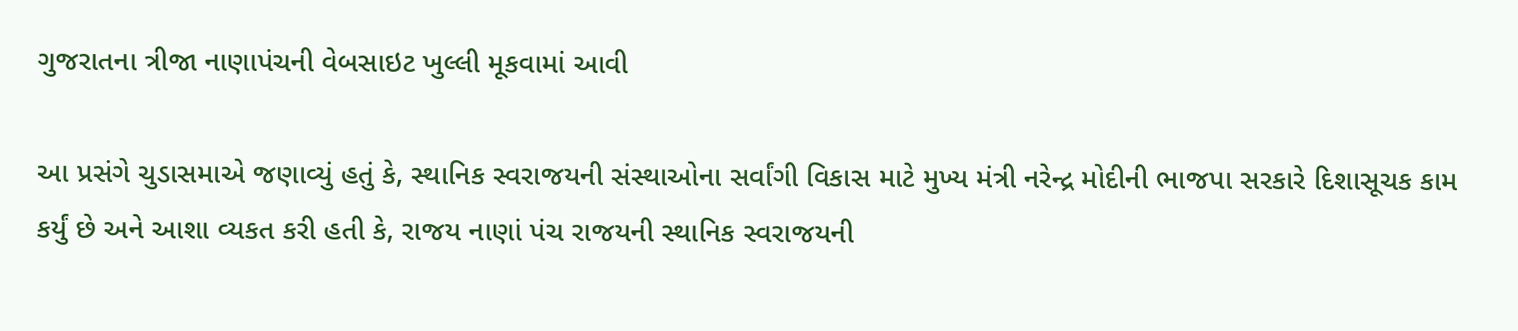ગુજરાતના ત્રીજા નાણાપંચની વેબસાઇટ ખુલ્લી મૂકવામાં આવી

આ પ્રસંગે ચુડાસમાએ જણાવ્યું હતું કે, સ્થાનિક સ્વરાજયની સંસ્થાઓના સર્વાંગી વિકાસ માટે મુખ્ય મંત્રી નરેન્દ્ર મોદીની ભાજપા સરકારે દિશાસૂચક કામ કર્યું છે અને આશા વ્યકત કરી હતી કે, રાજય નાણાં પંચ રાજયની સ્થાનિક સ્વરાજયની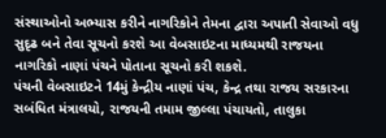સંસ્થાઓનો અભ્યાસ કરીને નાગરિકોને તેમના દ્વારા અપાતી સેવાઓ વધુ સુદૃઢ બને તેવા સૂચનો કરશે આ વેબસાઇટના માધ્યમથી રાજયના નાગરિકો નાણાં પંચને પોતાના સૂચનો કરી શકશે.
પંચની વેબસાઇટને 14મું કેન્દ્રીય નાણાં પંચ, કેન્દ્ર તથા રાજય સરકારના સબંધિત મંત્રાલયો, રાજયની તમામ જીલ્લા પંચાયતો, તાલુકા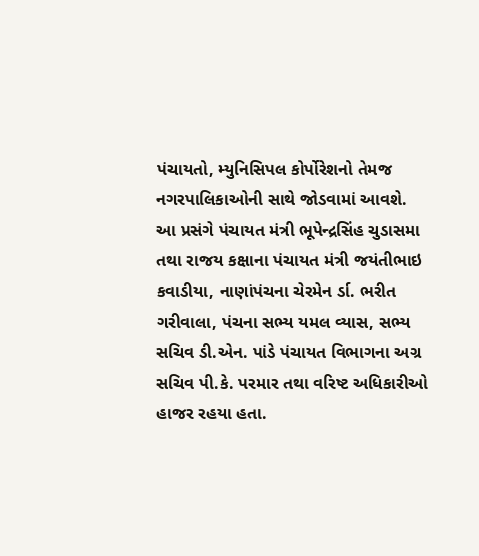પંચાયતો, મ્યુનિસિપલ કોર્પોરેશનો તેમજ નગરપાલિકાઓની સાથે જોડવામાં આવશે.
આ પ્રસંગે પંચાયત મંત્રી ભૂપેન્દ્રસિંહ ચુડાસમા તથા રાજય કક્ષાના પંચાયત મંત્રી જયંતીભાઇ કવાડીયા, નાણાંપંચના ચેરમેન ર્ડા. ભરીત ગરીવાલા, પંચના સભ્ય યમલ વ્યાસ, સભ્ય સચિવ ડી.એન. પાંડે પંચાયત વિભાગના અગ્ર સચિવ પી.કે. પરમાર તથા વરિષ્ટ અધિકારીઓ હાજર રહયા હતા.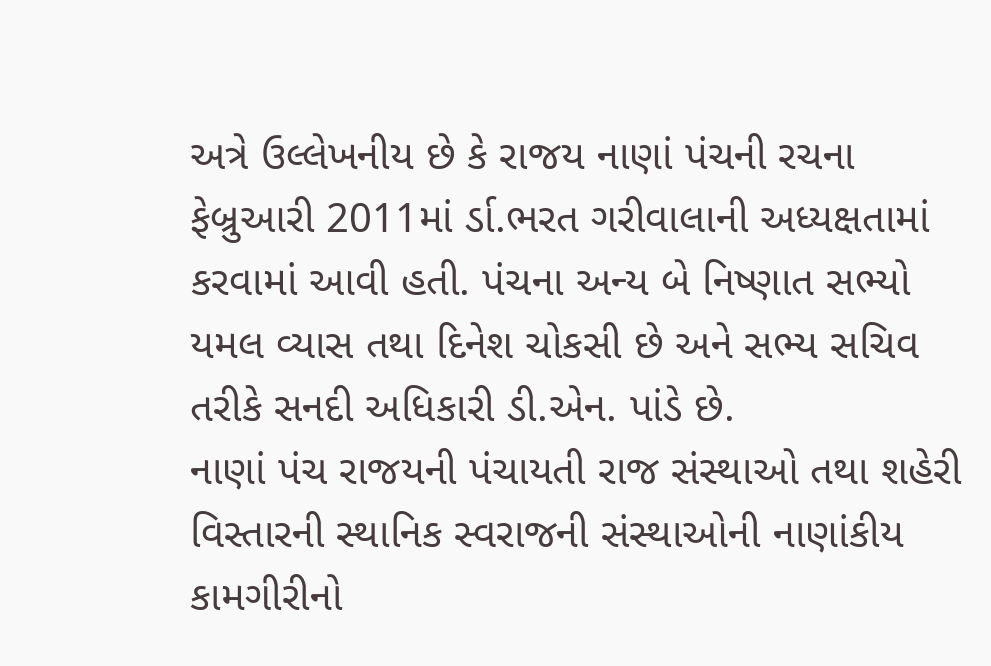અત્રે ઉલ્લેખનીય છે કે રાજય નાણાં પંચની રચના ફેબ્રુઆરી 2011માં ર્ડા.ભરત ગરીવાલાની અધ્યક્ષતામાં કરવામાં આવી હતી. પંચના અન્ય બે નિષ્ણાત સભ્યો યમલ વ્યાસ તથા દિનેશ ચોકસી છે અને સભ્ય સચિવ તરીકે સનદી અધિકારી ડી.એન. પાંડે છે.
નાણાં પંચ રાજયની પંચાયતી રાજ સંસ્થાઓ તથા શહેરી વિસ્તારની સ્થાનિક સ્વરાજની સંસ્થાઓની નાણાંકીય કામગીરીનો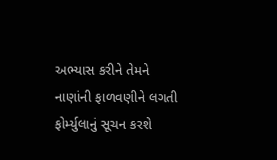અભ્યાસ કરીને તેમને નાણાંની ફાળવણીને લગતી ફોર્મ્યુલાનું સૂચન કરશે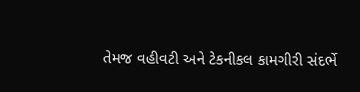તેમજ વહીવટી અને ટેકનીકલ કામગીરી સંદર્ભે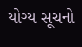યોગ્ય સૂચનો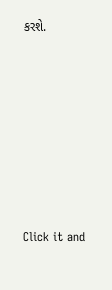કરશે.












Click it and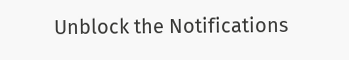Unblock the Notifications